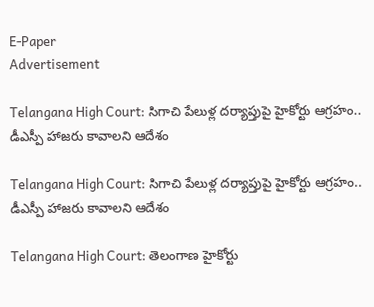E-Paper
Advertisement

Telangana High Court: సిగాచి పేలుళ్ల దర్యాప్తుపై హైకోర్టు ఆగ్రహం.. డీఎస్పీ హాజరు కావాలని ఆదేశం

Telangana High Court: సిగాచి పేలుళ్ల దర్యాప్తుపై హైకోర్టు ఆగ్రహం.. డీఎస్పీ హాజరు కావాలని ఆదేశం

Telangana High Court: తెలంగాణ హైకోర్టు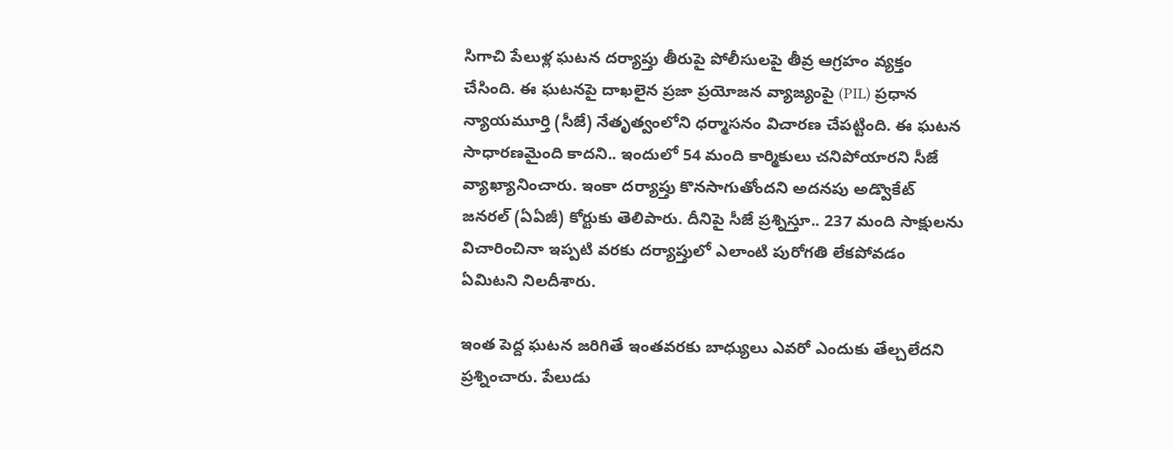సిగాచి పేలుళ్ల ఘటన దర్యాప్తు తీరుపై పోలీసులపై తీవ్ర ఆగ్రహం వ్యక్తం చేసింది. ఈ ఘటనపై దాఖలైన ప్రజా ప్రయోజన వ్యాజ్యంపై (PIL) ప్రధాన న్యాయమూర్తి (సీజే) నేతృత్వంలోని ధర్మాసనం విచారణ చేపట్టింది. ఈ ఘటన సాధారణమైంది కాదని.. ఇందులో 54 మంది కార్మికులు చనిపోయారని సీజే వ్యాఖ్యానించారు. ఇంకా దర్యాప్తు కొనసాగుతోందని అదనపు అడ్వొకేట్ జనరల్ (ఏఏజీ) కోర్టుకు తెలిపారు. దీనిపై సీజే ప్రశ్నిస్తూ.. 237 మంది సాక్షులను విచారించినా ఇప్పటి వరకు దర్యాప్తులో ఎలాంటి పురోగతి లేకపోవడం ఏమిటని నిలదీశారు.

ఇంత పెద్ద ఘటన జరిగితే ఇంతవరకు బాధ్యులు ఎవరో ఎందుకు తేల్చలేదని ప్రశ్నించారు. పేలుడు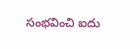సంభవించి ఐదు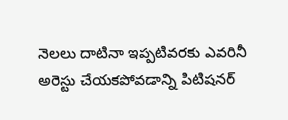నెలలు దాటినా ఇప్పటివరకు ఎవరినీ అరెస్టు చేయకపోవడాన్ని పిటిషనర్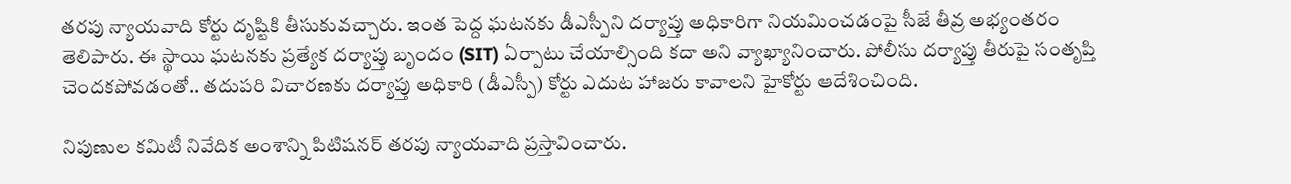తరపు న్యాయవాది కోర్టు దృష్టికి తీసుకువచ్చారు. ఇంత పెద్ద ఘటనకు డీఎస్పీని దర్యాప్తు అధికారిగా నియమించడంపై సీజే తీవ్ర అభ్యంతరం తెలిపారు. ఈ స్థాయి ఘటనకు ప్రత్యేక దర్యాప్తు బృందం (SIT) ఏర్పాటు చేయాల్సింది కదా అని వ్యాఖ్యానించారు. పోలీసు దర్యాప్తు తీరుపై సంతృప్తి చెందకపోవడంతో.. తదుపరి విచారణకు దర్యాప్తు అధికారి (డీఎస్పీ) కోర్టు ఎదుట హాజరు కావాలని హైకోర్టు ఆదేశించింది.

నిపుణుల కమిటీ నివేదిక అంశాన్ని పిటిషనర్ తరపు న్యాయవాది ప్రస్తావించారు.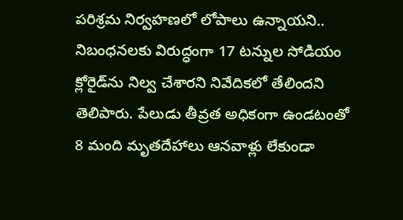పరిశ్రమ నిర్వహణలో లోపాలు ఉన్నాయని.. నిబంధనలకు విరుద్ధంగా 17 టన్నుల సోడియం క్లోరైడ్‌ను నిల్వ చేశారని నివేదికలో తేలిందని తెలిపారు. పేలుడు తీవ్రత అధికంగా ఉండటంతో 8 మంది మృతదేహాలు ఆనవాళ్లు లేకుండా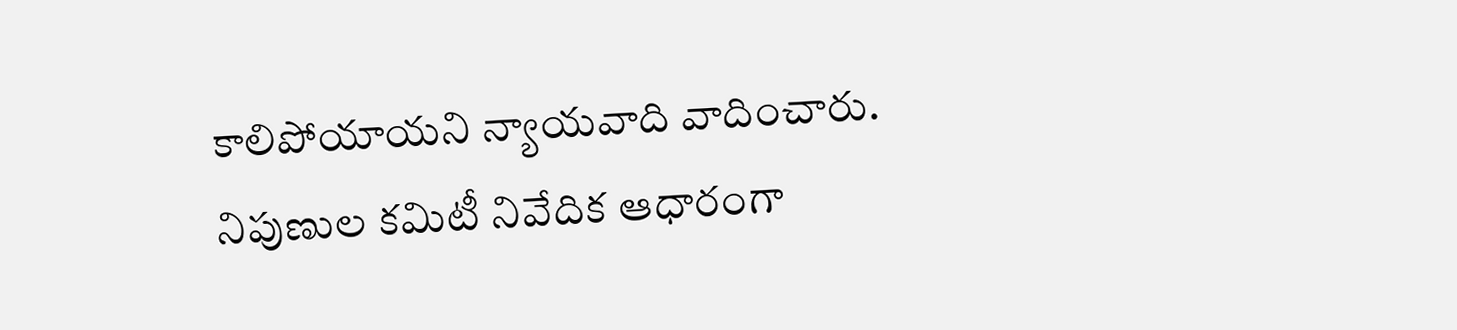కాలిపోయాయని న్యాయవాది వాదించారు. నిపుణుల కమిటీ నివేదిక ఆధారంగా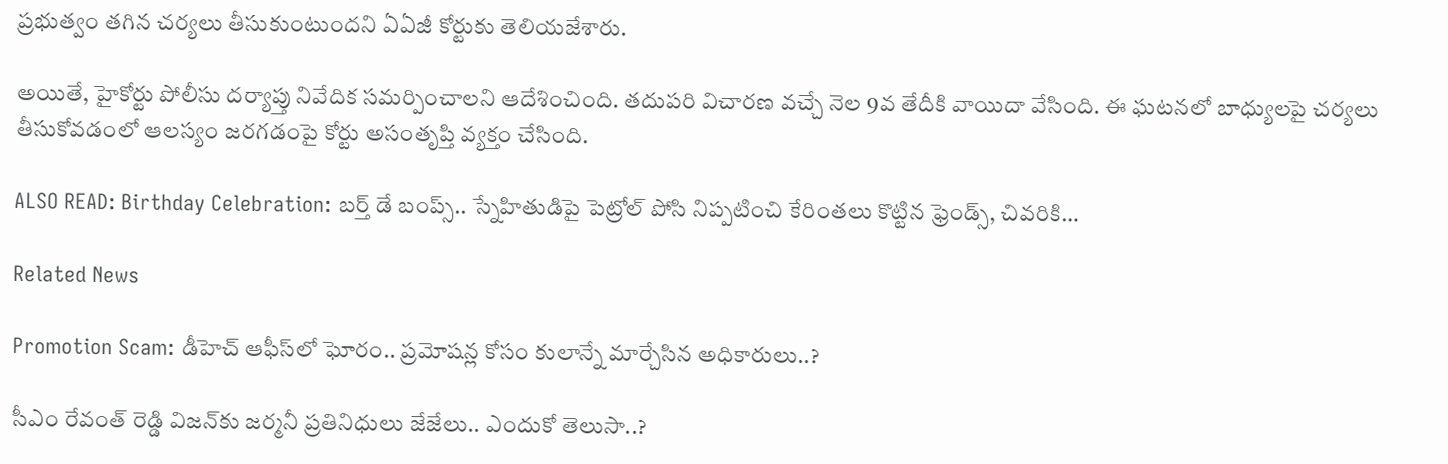ప్రభుత్వం తగిన చర్యలు తీసుకుంటుందని ఏఏజీ కోర్టుకు తెలియజేశారు.

అయితే, హైకోర్టు పోలీసు దర్యాప్తు నివేదిక సమర్పించాలని ఆదేశించింది. తదుపరి విచారణ వచ్చే నెల 9వ తేదీకి వాయిదా వేసింది. ఈ ఘటనలో బాధ్యులపై చర్యలు తీసుకోవడంలో ఆలస్యం జరగడంపై కోర్టు అసంతృప్తి వ్యక్తం చేసింది.

ALSO READ: Birthday Celebration: బర్త్ డే బంప్స్.. స్నేహితుడిపై పెట్రోల్ పోసి నిప్పటించి కేరింతలు కొట్టిన ఫ్రెండ్స్, చివరికి…

Related News

Promotion Scam: డీహెచ్ ఆఫీస్‌లో ఘోరం.. ప్రమోషన్ల కోసం కులాన్నే మార్చేసిన అధికారులు..?

సీఎం రేవంత్ రెడ్డి విజన్‌కు జర్మనీ ప్రతినిధులు జేజేలు.. ఎందుకో తెలుసా..?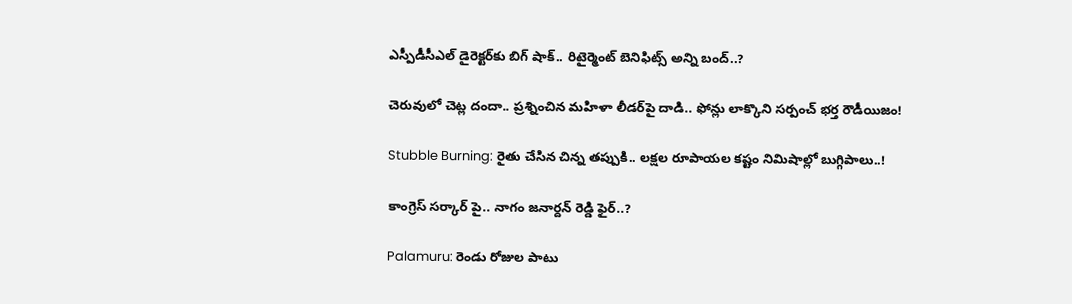ఎస్పీడీసీఎల్ డైరెక్టర్‌కు బిగ్ షాక్.. రిటైర్మెంట్ బెనిఫిట్స్ అన్ని బంద్..?

చెరువులో చెట్ల దందా.. ప్రశ్నించిన మహిళా లీడర్‌పై దాడి.. ఫోన్లు లాక్కొని సర్పంచ్ భర్త రౌడీయిజం!

Stubble Burning: రైతు చేసిన చిన్న తప్పుకి.. లక్షల రూపాయల కష్టం నిమిషాల్లో బుగ్గిపాలు..!

కాంగ్రెస్ సర్కార్‌ పై.. నాగం జనార్దన్ రెడ్డి ఫైర్..?

Palamuru: రెండు రోజుల పాటు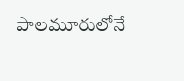పాలమూరులోనే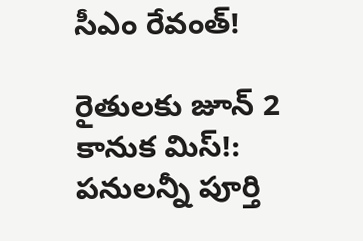సీఎం రేవంత్!

రైతులకు జూన్ 2 కానుక మిస్!: పనులన్నీ పూర్తి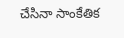చేసినా సాంకేతిక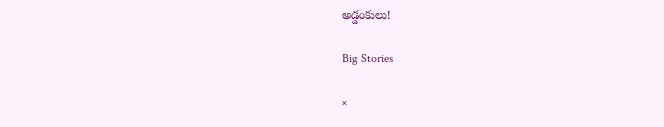అడ్డంకులు!

Big Stories

×